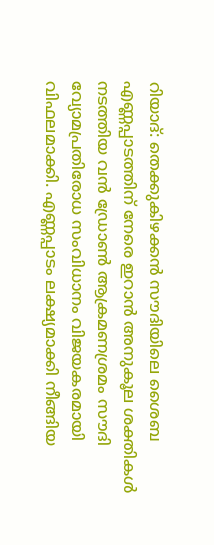റിയാദ്: തെക്കുകിഴക്കൻ സൗദിയിലെ ശൈബ എണ്ണപ്പാടത്തിന് നേരെ ഇറാൻ അനുകൂല ശക്തികൾ നടത്തിയ വൻ ഡ്രോൺ ആക്രമണശ്രമം സൗദി വ്യോമപ്രതിരോധ സംവിധാനം വിജയകരമായി വിഫലമാക്കി. എണ്ണപ്പാടം ലക്ഷ്യമാക്കി നീങ്ങിയ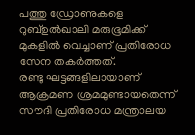പത്തു ഡ്രോണുകളെ റുബ്ഉൽഖാലി മരുഭൂമിക്ക് മുകളിൽ വെച്ചാണ് പ്രതിരോധ സേന തകർത്തത്.
രണ്ടു ഘട്ടങ്ങളിലായാണ് ആക്രമണ ശ്രമമുണ്ടായതെന്ന് സൗദി പ്രതിരോധ മന്ത്രാലയ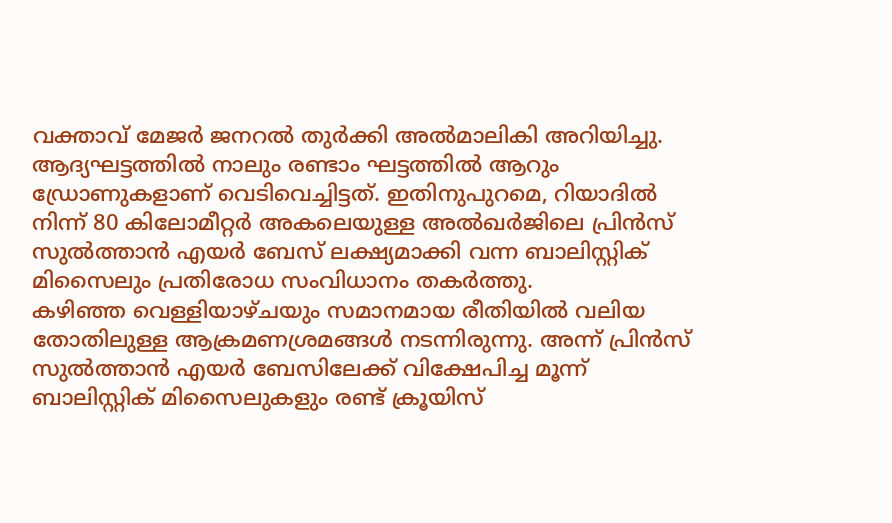വക്താവ് മേജർ ജനറൽ തുർക്കി അൽമാലികി അറിയിച്ചു. ആദ്യഘട്ടത്തിൽ നാലും രണ്ടാം ഘട്ടത്തിൽ ആറും ഡ്രോണുകളാണ് വെടിവെച്ചിട്ടത്. ഇതിനുപുറമെ, റിയാദിൽ നിന്ന് 80 കിലോമീറ്റർ അകലെയുള്ള അൽഖർജിലെ പ്രിൻസ് സുൽത്താൻ എയർ ബേസ് ലക്ഷ്യമാക്കി വന്ന ബാലിസ്റ്റിക് മിസൈലും പ്രതിരോധ സംവിധാനം തകർത്തു.
കഴിഞ്ഞ വെള്ളിയാഴ്ചയും സമാനമായ രീതിയിൽ വലിയ തോതിലുള്ള ആക്രമണശ്രമങ്ങൾ നടന്നിരുന്നു. അന്ന് പ്രിൻസ് സുൽത്താൻ എയർ ബേസിലേക്ക് വിക്ഷേപിച്ച മൂന്ന് ബാലിസ്റ്റിക് മിസൈലുകളും രണ്ട് ക്രൂയിസ്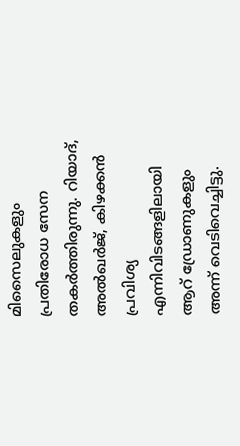മിസൈലുകളും പ്രതിരോധ സേന തകർത്തിരുന്നു. റിയാദ്, അൽഖർജ്, കിഴക്കൻ പ്രവിശ്യ എന്നിവിടങ്ങളിലായി ആറ് ഡ്രോണുകളും അന്ന് വെടിവെച്ചിട്ടു.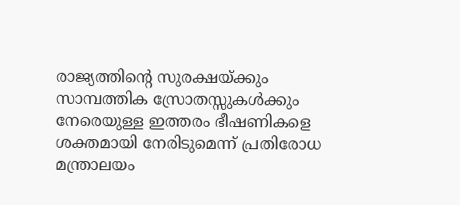രാജ്യത്തിന്റെ സുരക്ഷയ്ക്കും സാമ്പത്തിക സ്രോതസ്സുകൾക്കും നേരെയുള്ള ഇത്തരം ഭീഷണികളെ ശക്തമായി നേരിടുമെന്ന് പ്രതിരോധ മന്ത്രാലയം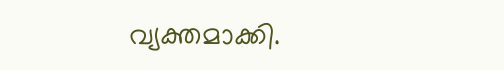വ്യക്തമാക്കി.